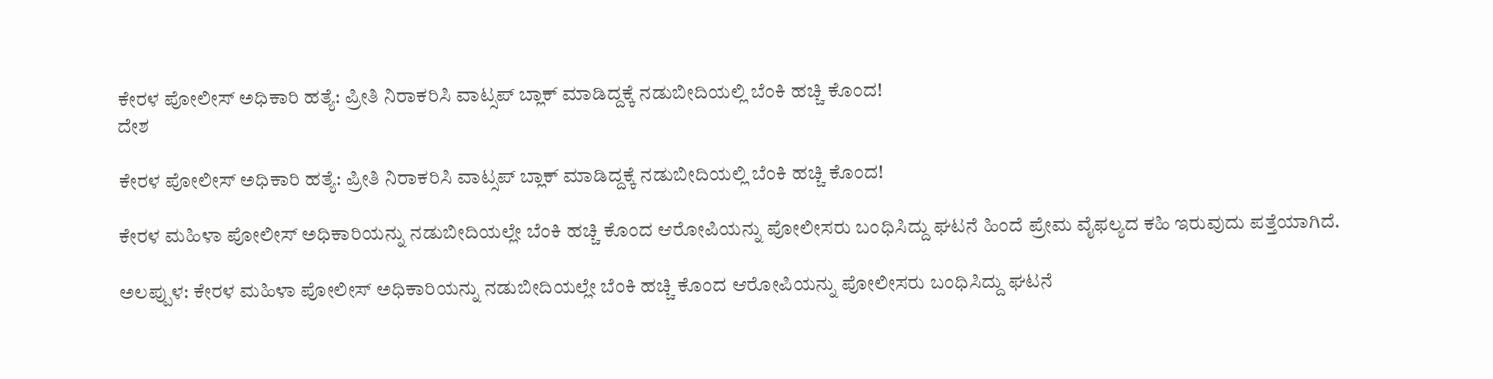ಕೇರಳ ಪೋಲೀಸ್ ಅಧಿಕಾರಿ ಹತ್ಯೆ: ಪ್ರೀತಿ ನಿರಾಕರಿಸಿ ವಾಟ್ಸಪ್ ಬ್ಲಾಕ್ ಮಾಡಿದ್ದಕ್ಕೆ ನಡುಬೀದಿಯಲ್ಲಿ ಬೆಂಕಿ ಹಚ್ಚಿ ಕೊಂದ!
ದೇಶ

ಕೇರಳ ಪೋಲೀಸ್ ಅಧಿಕಾರಿ ಹತ್ಯೆ: ಪ್ರೀತಿ ನಿರಾಕರಿಸಿ ವಾಟ್ಸಪ್ ಬ್ಲಾಕ್ ಮಾಡಿದ್ದಕ್ಕೆ ನಡುಬೀದಿಯಲ್ಲಿ ಬೆಂಕಿ ಹಚ್ಚಿ ಕೊಂದ!

ಕೇರಳ ಮಹಿಳಾ ಪೋಲೀಸ್ ಅಧಿಕಾರಿಯನ್ನು ನಡುಬೀದಿಯಲ್ಲೇ ಬೆಂಕಿ ಹಚ್ಚಿ ಕೊಂದ ಆರೋಪಿಯನ್ನು ಪೋಲೀಸರು ಬಂಧಿಸಿದ್ದು ಘಟನೆ ಹಿಂದೆ ಪ್ರೇಮ ವೈಫಲ್ಯದ ಕಹಿ ಇರುವುದು ಪತ್ತೆಯಾಗಿದೆ.

ಅಲಪ್ಪುಳ: ಕೇರಳ ಮಹಿಳಾ ಪೋಲೀಸ್ ಅಧಿಕಾರಿಯನ್ನು ನಡುಬೀದಿಯಲ್ಲೇ ಬೆಂಕಿ ಹಚ್ಚಿ ಕೊಂದ ಆರೋಪಿಯನ್ನು ಪೋಲೀಸರು ಬಂಧಿಸಿದ್ದು ಘಟನೆ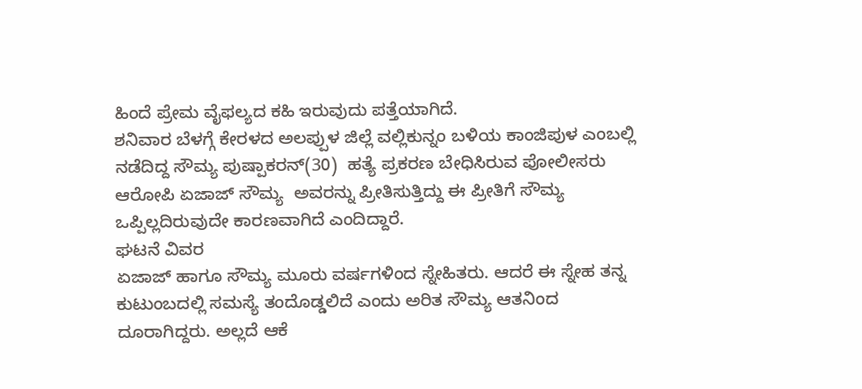ಹಿಂದೆ ಪ್ರೇಮ ವೈಫಲ್ಯದ ಕಹಿ ಇರುವುದು ಪತ್ತೆಯಾಗಿದೆ.
ಶನಿವಾರ ಬೆಳಗ್ಗೆ ಕೇರಳದ ಅಲಪ್ಪುಳ ಜಿಲ್ಲೆ ವಲ್ಲಿಕುನ್ನಂ ಬಳಿಯ ಕಾಂಜಿಪುಳ ಎಂಬಲ್ಲಿ ನಡೆದಿದ್ದ ಸೌಮ್ಯ ಪುಷ್ಪಾಕರನ್(30)  ಹತ್ಯೆ ಪ್ರಕರಣ ಬೇಧಿಸಿರುವ ಪೋಲೀಸರು ಆರೋಪಿ ಏಜಾಜ್ ಸೌಮ್ಯ  ಅವರನ್ನು ಪ್ರೀತಿಸುತ್ತಿದ್ದು ಈ ಪ್ರೀತಿಗೆ ಸೌಮ್ಯ ಒಪ್ಪಿಲ್ಲದಿರುವುದೇ ಕಾರಣವಾಗಿದೆ ಎಂದಿದ್ದಾರೆ.
ಘಟನೆ ವಿವರ
ಏಜಾಜ್ ಹಾಗೂ ಸೌಮ್ಯ ಮೂರು ವರ್ಷಗಳಿಂದ ಸ್ನೇಹಿತರು. ಆದರೆ ಈ ಸ್ನೇಹ ತನ್ನ ಕುಟುಂಬದಲ್ಲಿ ಸಮಸ್ಯೆ ತಂದೊಡ್ಡಲಿದೆ ಎಂದು ಅರಿತ ಸೌಮ್ಯ ಆತನಿಂದ ದೂರಾಗಿದ್ದರು. ಅಲ್ಲದೆ ಆಕೆ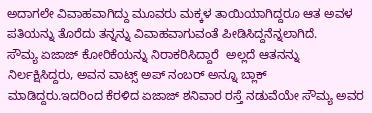ಅದಾಗಲೇ ವಿವಾಹವಾಗಿದ್ದು ಮೂವರು ಮಕ್ಕಳ ತಾಯಿಯಾಗಿದ್ದರೂ ಆತ ಅವಳ ಪತಿಯನ್ನು ತೊರೆದು ತನ್ನನ್ನು ವಿವಾಹವಾಗುವಂತೆ ಪೀಡಿಸಿದ್ದನೆನ್ನಲಾಗಿದೆ.
ಸೌಮ್ಯ ಏಜಾಜ್ ಕೋರಿಕೆಯನ್ನು ನಿರಾಕರಿಸಿದ್ದಾರೆ  ಅಲ್ಲದೆ ಆತನನ್ನು ನಿರ್ಲಕ್ಷಿಸಿದ್ದರು, ಅವನ ವಾಟ್ಸ್ ಅಪ್ ನಂಬರ್ ಅನ್ನೂ ಬ್ಲಾಕ್ ಮಾಡಿದ್ದರು.ಇದರಿಂದ ಕೆರಳಿದ ಏಜಾಜ್ ಶನಿವಾರ ರಸ್ತೆ ನಡುವೆಯೇ ಸೌಮ್ಯ ಅವರ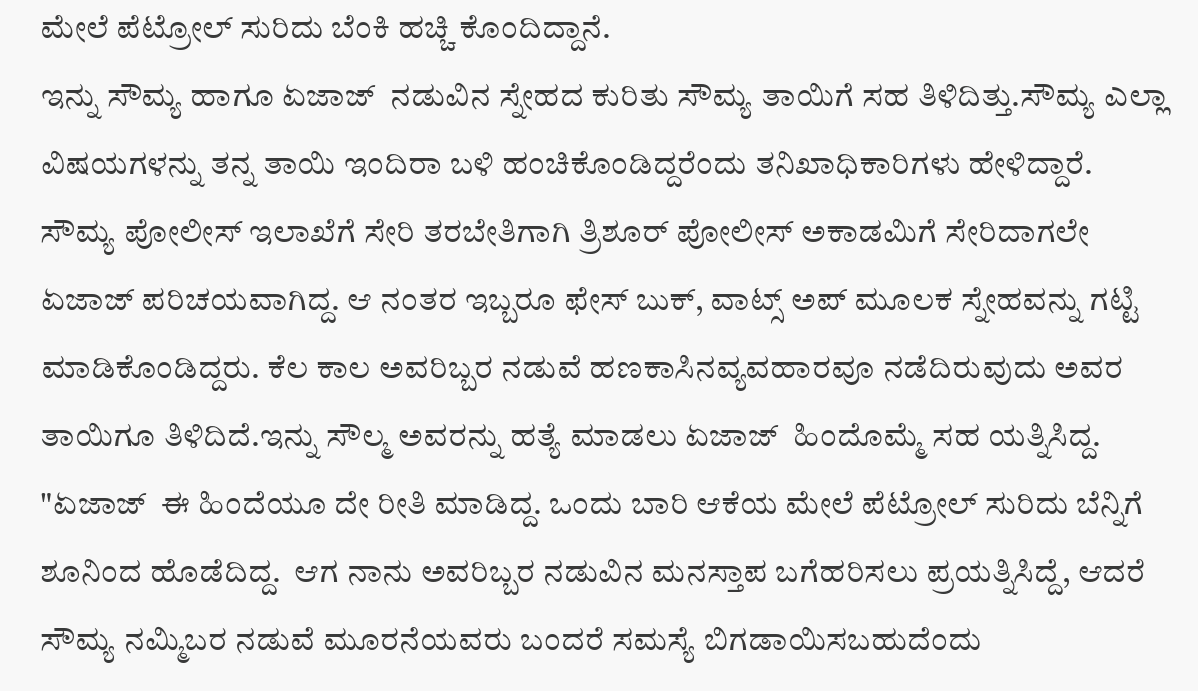ಮೇಲೆ ಪೆಟ್ರೋಲ್ ಸುರಿದು ಬೆಂಕಿ ಹಚ್ಚಿ ಕೊಂದಿದ್ದಾನೆ.
ಇನ್ನು ಸೌಮ್ಯ ಹಾಗೂ ಏಜಾಜ್  ನಡುವಿನ ಸ್ನೇಹದ ಕುರಿತು ಸೌಮ್ಯ ತಾಯಿಗೆ ಸಹ ತಿಳಿದಿತ್ತು.ಸೌಮ್ಯ ಎಲ್ಲಾ ವಿಷಯಗಳನ್ನು ತನ್ನ ತಾಯಿ ಇಂದಿರಾ ಬಳಿ ಹಂಚಿಕೊಂಡಿದ್ದರೆಂದು ತನಿಖಾಧಿಕಾರಿಗಳು ಹೇಳಿದ್ದಾರೆ.
ಸೌಮ್ಯ ಪೋಲೀಸ್ ಇಲಾಖೆಗೆ ಸೇರಿ ತರಬೇತಿಗಾಗಿ ತ್ರಿಶೂರ್ ಪೋಲೀಸ್ ಅಕಾಡಮಿಗೆ ಸೇರಿದಾಗಲೇ ಏಜಾಜ್ ಪರಿಚಯವಾಗಿದ್ದ. ಆ ನಂತರ ಇಬ್ಬರೂ ಫೇಸ್ ಬುಕ್, ವಾಟ್ಸ್ ಅಪ್ ಮೂಲಕ ಸ್ನೇಹವನ್ನು ಗಟ್ಟಿ ಮಾಡಿಕೊಂಡಿದ್ದರು. ಕೆಲ ಕಾಲ ಅವರಿಬ್ಬರ ನಡುವೆ ಹಣಕಾಸಿನವ್ಯವಹಾರವೂ ನಡೆದಿರುವುದು ಅವರ ತಾಯಿಗೂ ತಿಳಿದಿದೆ.ಇನ್ನು ಸೌಲ್ಮ ಅವರನ್ನು ಹತ್ಯೆ ಮಾಡಲು ಏಜಾಜ್  ಹಿಂದೊಮ್ಮೆ ಸಹ ಯತ್ನಿಸಿದ್ದ.
"ಏಜಾಜ್  ಈ ಹಿಂದೆಯೂ ದೇ ರೀತಿ ಮಾಡಿದ್ದ. ಒಂದು ಬಾರಿ ಆಕೆಯ ಮೇಲೆ ಪೆಟ್ರೋಲ್ ಸುರಿದು ಬೆನ್ನಿಗೆ ಶೂನಿಂದ ಹೊಡೆದಿದ್ದ.  ಆಗ ನಾನು ಅವರಿಬ್ಬರ ನಡುವಿನ ಮನಸ್ತಾಪ ಬಗೆಹರಿಸಲು ಪ್ರಯತ್ನಿಸಿದ್ದೆ, ಆದರೆ ಸೌಮ್ಯ ನಮ್ಮಿಬರ ನಡುವೆ ಮೂರನೆಯವರು ಬಂದರೆ ಸಮಸ್ಯೆ ಬಿಗಡಾಯಿಸಬಹುದೆಂದು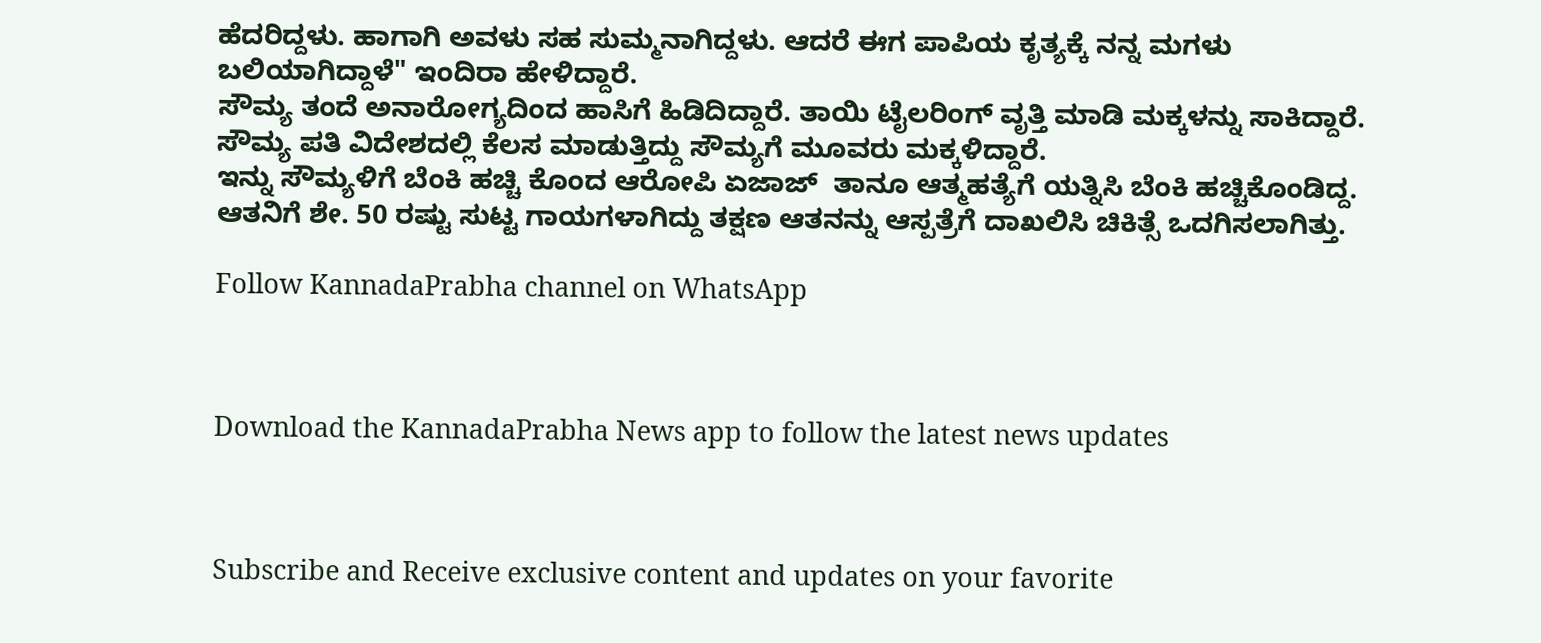ಹೆದರಿದ್ದಳು. ಹಾಗಾಗಿ ಅವಳು ಸಹ ಸುಮ್ಮನಾಗಿದ್ದಳು. ಆದರೆ ಈಗ ಪಾಪಿಯ ಕೃತ್ಯಕ್ಕೆ ನನ್ನ ಮಗಳು ಬಲಿಯಾಗಿದ್ದಾಳೆ" ಇಂದಿರಾ ಹೇಳಿದ್ದಾರೆ.
ಸೌಮ್ಯ ತಂದೆ ಅನಾರೋಗ್ಯದಿಂದ ಹಾಸಿಗೆ ಹಿಡಿದಿದ್ದಾರೆ. ತಾಯಿ ಟೈಲರಿಂಗ್ ವೃತ್ತಿ ಮಾಡಿ ಮಕ್ಕಳನ್ನು ಸಾಕಿದ್ದಾರೆ. ಸೌಮ್ಯ ಪತಿ ವಿದೇಶದಲ್ಲಿ ಕೆಲಸ ಮಾಡುತ್ತಿದ್ದು ಸೌಮ್ಯಗೆ ಮೂವರು ಮಕ್ಕಳಿದ್ದಾರೆ.
ಇನ್ನು ಸೌಮ್ಯಳಿಗೆ ಬೆಂಕಿ ಹಚ್ಚಿ ಕೊಂದ ಆರೋಪಿ ಏಜಾಜ್  ತಾನೂ ಆತ್ಮಹತ್ಯೆಗೆ ಯತ್ನಿಸಿ ಬೆಂಕಿ ಹಚ್ಚಿಕೊಂಡಿದ್ದ. ಆತನಿಗೆ ಶೇ. 50 ರಷ್ಟು ಸುಟ್ಟ ಗಾಯಗಳಾಗಿದ್ದು ತಕ್ಷಣ ಆತನನ್ನು ಆಸ್ಪತ್ರೆಗೆ ದಾಖಲಿಸಿ ಚಿಕಿತ್ಸೆ ಒದಗಿಸಲಾಗಿತ್ತು.

Follow KannadaPrabha channel on WhatsApp



Download the KannadaPrabha News app to follow the latest news updates



Subscribe and Receive exclusive content and updates on your favorite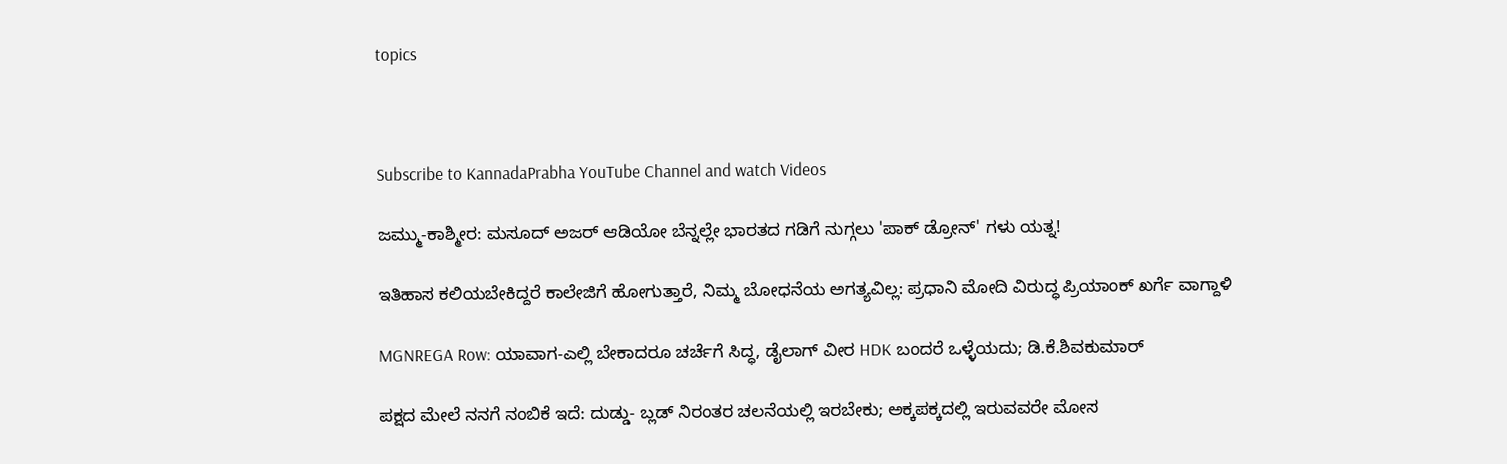topics



Subscribe to KannadaPrabha YouTube Channel and watch Videos

ಜಮ್ಮು-ಕಾಶ್ಮೀರ: ಮಸೂದ್ ಅಜರ್ ಆಡಿಯೋ ಬೆನ್ನಲ್ಲೇ ಭಾರತದ ಗಡಿಗೆ ನುಗ್ಗಲು 'ಪಾಕ್ ಡ್ರೋನ್' ಗಳು ಯತ್ನ!

ಇತಿಹಾಸ ಕಲಿಯಬೇಕಿದ್ದರೆ ಕಾಲೇಜಿಗೆ ಹೋಗುತ್ತಾರೆ, ನಿಮ್ಮ ಬೋಧನೆಯ ಅಗತ್ಯವಿಲ್ಲ: ಪ್ರಧಾನಿ ಮೋದಿ ವಿರುದ್ಧ ಪ್ರಿಯಾಂಕ್ ಖರ್ಗೆ ವಾಗ್ದಾಳಿ

MGNREGA Row: ಯಾವಾಗ-ಎಲ್ಲಿ ಬೇಕಾದರೂ ಚರ್ಚೆಗೆ ಸಿದ್ಧ, ಡೈಲಾಗ್‌ ವೀರ HDK ಬಂದರೆ ಒಳ್ಳೆಯದು; ಡಿ.ಕೆ.ಶಿವಕುಮಾರ್

ಪಕ್ಷದ ಮೇಲೆ ನನಗೆ ನಂಬಿಕೆ ಇದೆ: ದುಡ್ಡು- ಬ್ಲಡ್ ನಿರಂತರ ಚಲನೆಯಲ್ಲಿ ಇರಬೇಕು; ಅಕ್ಕಪಕ್ಕದಲ್ಲಿ ಇರುವವರೇ ಮೋಸ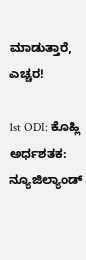ಮಾಡುತ್ತಾರೆ, ಎಚ್ಚರ!

1st ODI: ಕೊಹ್ಲಿ ಅರ್ಧಶತಕ: ನ್ಯೂಜಿಲ್ಯಾಂಡ್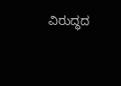ವಿರುದ್ಧದ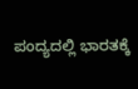ಪಂದ್ಯದಲ್ಲಿ ಭಾರತಕ್ಕೆ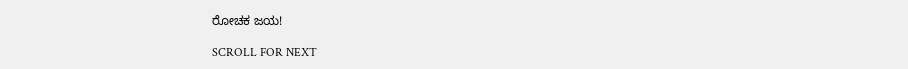ರೋಚಕ ಜಯ!

SCROLL FOR NEXT